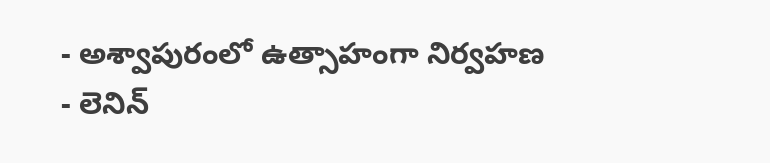- అశ్వాపురంలో ఉత్సాహంగా నిర్వహణ
- లెనిన్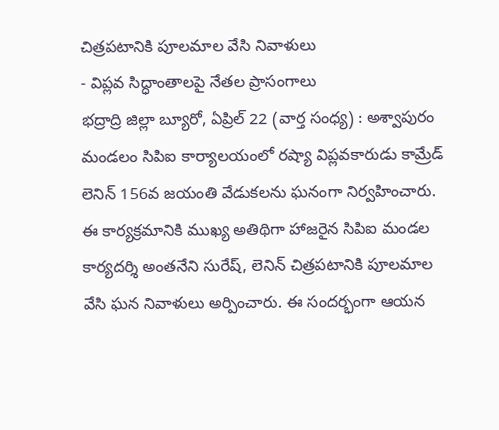చిత్రపటానికి పూలమాల వేసి నివాళులు
- విప్లవ సిద్ధాంతాలపై నేతల ప్రాసంగాలు
భద్రాద్రి జిల్లా బ్యూరో, ఏప్రిల్ 22 (వార్త సంధ్య) : అశ్వాపురం మండలం సిపిఐ కార్యాలయంలో రష్యా విప్లవకారుడు కామ్రేడ్ లెనిన్ 156వ జయంతి వేడుకలను ఘనంగా నిర్వహించారు. ఈ కార్యక్రమానికి ముఖ్య అతిథిగా హాజరైన సిపిఐ మండల కార్యదర్శి అంతనేని సురేష్, లెనిన్ చిత్రపటానికి పూలమాల వేసి ఘన నివాళులు అర్పించారు. ఈ సందర్భంగా ఆయన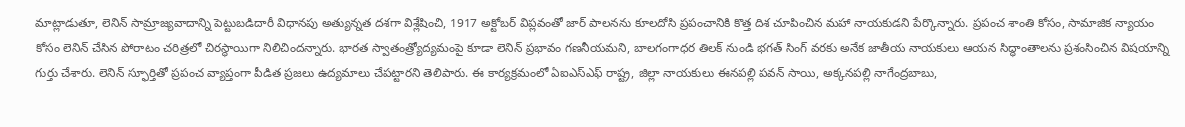మాట్లాడుతూ, లెనిన్ సామ్రాజ్యవాదాన్ని పెట్టుబడిదారీ విధానపు అత్యున్నత దశగా విశ్లేషించి, 1917 అక్టోబర్ విప్లవంతో జార్ పాలనను కూలదోసి ప్రపంచానికి కొత్త దిశ చూపించిన మహా నాయకుడని పేర్కొన్నారు. ప్రపంచ శాంతి కోసం, సామాజిక న్యాయం కోసం లెనిన్ చేసిన పోరాటం చరిత్రలో చిరస్థాయిగా నిలిచిందన్నారు. భారత స్వాతంత్ర్యోద్యమంపై కూడా లెనిన్ ప్రభావం గణనీయమని, బాలగంగాధర తిలక్ నుండి భగత్ సింగ్ వరకు అనేక జాతీయ నాయకులు ఆయన సిద్ధాంతాలను ప్రశంసించిన విషయాన్ని గుర్తు చేశారు. లెనిన్ స్ఫూర్తితో ప్రపంచ వ్యాప్తంగా పీడిత ప్రజలు ఉద్యమాలు చేపట్టారని తెలిపారు. ఈ కార్యక్రమంలో ఏఐఎస్ఎఫ్ రాష్ట్ర, జిల్లా నాయకులు ఈనపల్లి పవన్ సాయి, అక్కనపల్లి నాగేంద్రబాబు,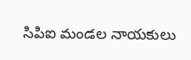సిపిఐ మండల నాయకులు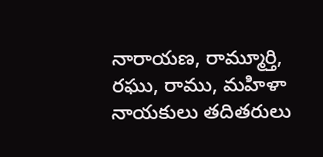నారాయణ, రామ్మూర్తి, రఘు, రాము, మహిళా నాయకులు తదితరులు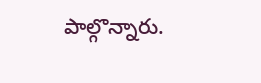పాల్గొన్నారు.